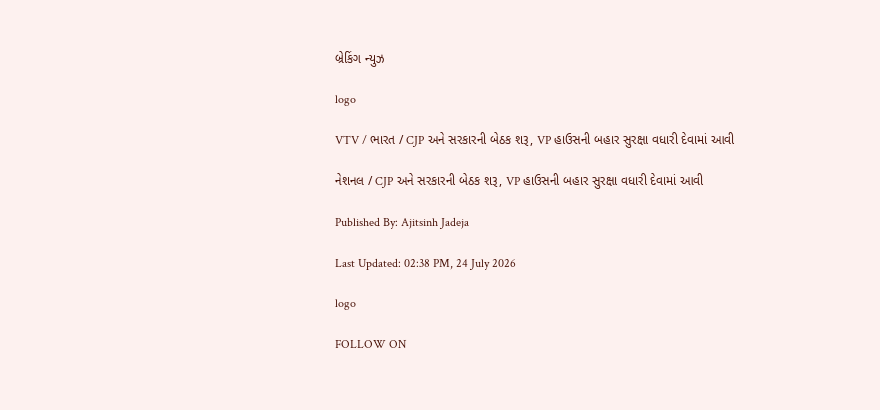બ્રેકિંગ ન્યુઝ

logo

VTV / ભારત / CJP અને સરકારની બેઠક શરૂ, VP હાઉસની બહાર સુરક્ષા વધારી દેવામાં આવી

નેશનલ / CJP અને સરકારની બેઠક શરૂ, VP હાઉસની બહાર સુરક્ષા વધારી દેવામાં આવી

Published By: Ajitsinh Jadeja

Last Updated: 02:38 PM, 24 July 2026

logo

FOLLOW ON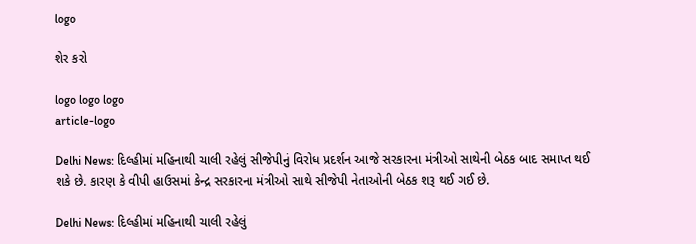logo

શેર કરો

logo logo logo
article-logo

Delhi News: દિલ્હીમાં મહિનાથી ચાલી રહેલું સીજેપીનું વિરોધ પ્રદર્શન આજે સરકારના મંત્રીઓ સાથેની બેઠક બાદ સમાપ્ત થઈ શકે છે. કારણ કે વીપી હાઉસમાં કેન્દ્ર સરકારના મંત્રીઓ સાથે સીજેપી નેતાઓની બેઠક શરૂ થઈ ગઈ છે.

Delhi News: દિલ્હીમાં મહિનાથી ચાલી રહેલું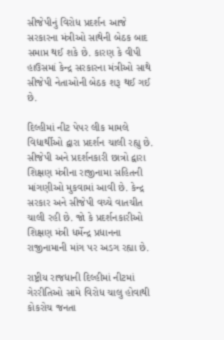સીજેપીનું વિરોધ પ્રદર્શન આજે સરકારના મંત્રીઓ સાથેની બેઠક બાદ સમાપ્ત થઈ શકે છે. કારણ કે વીપી હાઉસમાં કેન્દ્ર સરકારના મંત્રીઓ સાથે સીજેપી નેતાઓની બેઠક શરૂ થઈ ગઈ છે.

દિલ્હીમાં નીટ પેપર લીક મામલે વિદ્યાર્થીઓ દ્વારા પ્રદર્શન ચાલી રહ્યુ છે. સીજેપી અને પ્રદર્શનકારી છાત્રો દ્વારા શિક્ષણ મંત્રીના રાજીનામા સહિતની માંગણીઓ મુકવામાં આવી છે. કેન્દ્ર સરકાર અને સીજેપી વચ્ચે વાતચીત ચાલી રહી છે. જો કે પ્રદર્શનકારીઓ શિક્ષણ મંત્રી ધર્મેન્દ્ર પ્રધાનના રાજીનામાની માંગ પર અડગ રહ્યા છે.

રાષ્ટ્રીય રાજધાની દિલ્હીમાં નીટમાં ગેરરીતિઓ સામે વિરોધ ચાલુ હોવાથી કોકરોચ જનતા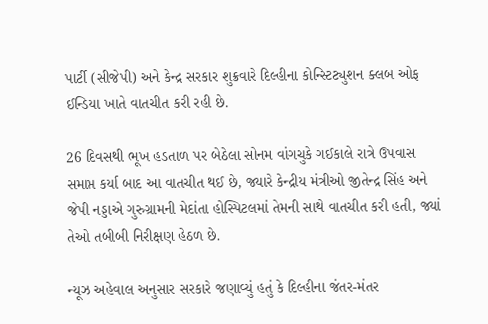પાર્ટી (સીજેપી) અને કેન્દ્ર સરકાર શુક્રવારે દિલ્હીના કોન્સ્ટિટ્યુશન ક્લબ ઓફ ઈન્ડિયા ખાતે વાતચીત કરી રહી છે.

26 દિવસથી ભૂખ હડતાળ પર બેઠેલા સોનમ વાંગચુકે ગઈકાલે રાત્રે ઉપવાસ સમાપ્ત કર્યા બાદ આ વાતચીત થઈ છે, જ્યારે કેન્દ્રીય મંત્રીઓ જીતેન્દ્ર સિંહ અને જેપી નડ્ડાએ ગુરુગ્રામની મેદાંતા હોસ્પિટલમાં તેમની સાથે વાતચીત કરી હતી, જ્યાં તેઓ તબીબી નિરીક્ષણ હેઠળ છે.

ન્યૂઝ અહેવાલ અનુસાર સરકારે જણાવ્યું હતું કે દિલ્હીના જંતર-મંતર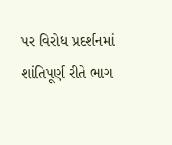પર વિરોધ પ્રદર્શનમાં શાંતિપૂર્ણ રીતે ભાગ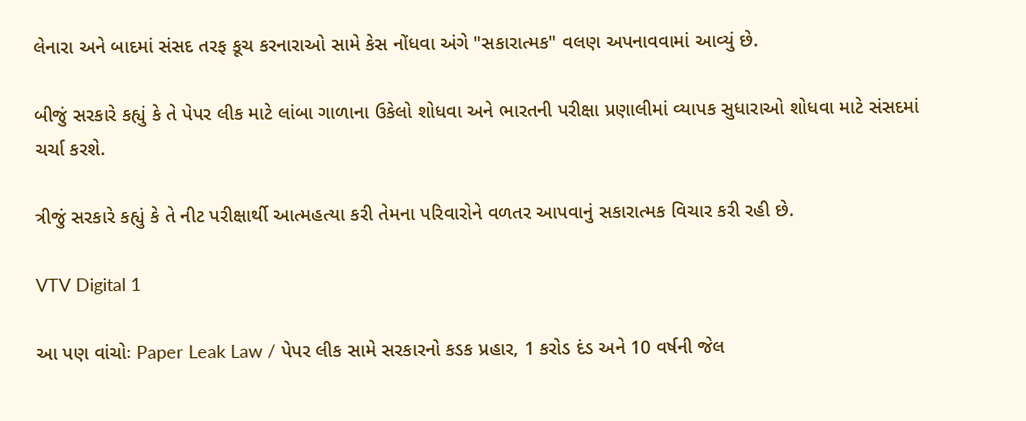લેનારા અને બાદમાં સંસદ તરફ કૂચ કરનારાઓ સામે કેસ નોંધવા અંગે "સકારાત્મક" વલણ અપનાવવામાં આવ્યું છે.

બીજું સરકારે કહ્યું કે તે પેપર લીક માટે લાંબા ગાળાના ઉકેલો શોધવા અને ભારતની પરીક્ષા પ્રણાલીમાં વ્યાપક સુધારાઓ શોધવા માટે સંસદમાં ચર્ચા કરશે.

ત્રીજું સરકારે કહ્યું કે તે નીટ પરીક્ષાર્થી આત્મહત્યા કરી તેમના પરિવારોને વળતર આપવાનું સકારાત્મક વિચાર કરી રહી છે.

VTV Digital 1

આ પણ વાંચોઃ Paper Leak Law / પેપર લીક સામે સરકારનો કડક પ્રહાર, 1 કરોડ દંડ અને 10 વર્ષની જેલ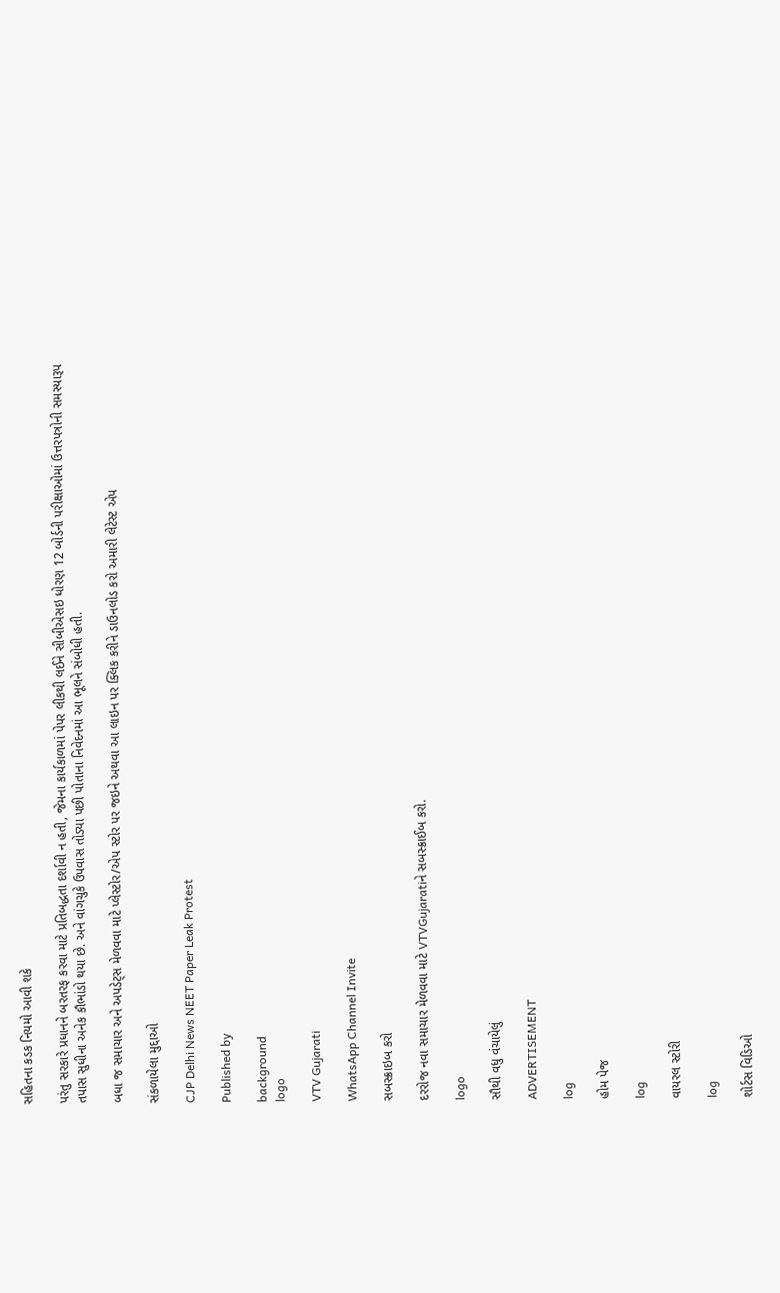સહિતના કડક નિયમો આવી શકે

પરંતુ સરકારે પ્રધાનને બરતરફ કરવા માટે પ્રતિબદ્ધતા દર્શાવી ન હતી, જેમના કાર્યકાળમાં પેપર લીકથી લઈને સીબીએસઇ ધોરણ 12 બોર્ડની પરીક્ષાઓમાં ઉત્તરપત્રોની સમસ્યારૂપ તપાસ સુધીના અનેક કૌભાંડો થયા છે. અને વાંગચુકે ઉપવાસ તોડ્યા પછી પોતાના નિવેદનમાં આ ભૂલને સંબોધી હતી.

બધા જ સમાચાર અને અપડેટ્સ મેળવવા માટે પ્લેસ્ટોર/એપ સ્ટોર પર જઇને અથવા આ લાઇન પર ક્લિક કરીને ડાઉનલોડ કરો અમારી લેટેસ્ટ એપ

સંકળાયેલા મુદ્દાઓ

CJP Delhi News NEET Paper Leak Protest

Published by

background
logo

VTV Gujarati

WhatsApp Channel Invite

સબસ્ક્રાઇબ કરો

દરરોજ નવા સમાચાર મેળવવા માટે VTVGujaratiને સબસ્ક્રાઈબ કરો.

logo

સૌથી વધુ વંચાયેલું

ADVERTISEMENT

log

હોમ પેજ

log

વાયરલ સ્ટોરી

log

શોર્ટસ વિડિઓ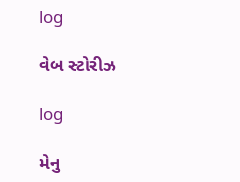log

વેબ સ્ટોરીઝ

log

મેનુ